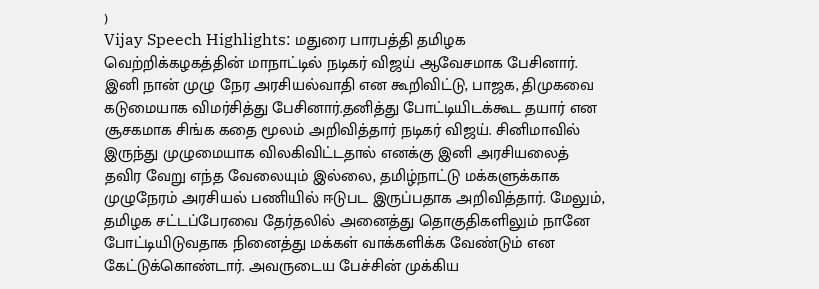)
Vijay Speech Highlights: மதுரை பாரபத்தி தமிழக வெற்றிக்கழகத்தின் மாநாட்டில் நடிகர் விஜய் ஆவேசமாக பேசினார். இனி நான் முழு நேர அரசியல்வாதி என கூறிவிட்டு, பாஜக, திமுகவை கடுமையாக விமர்சித்து பேசினார்.தனித்து போட்டியிடக்கூட தயார் என சூசகமாக சிங்க கதை மூலம் அறிவித்தார் நடிகர் விஜய். சினிமாவில் இருந்து முழுமையாக விலகிவிட்டதால் எனக்கு இனி அரசியலைத் தவிர வேறு எந்த வேலையும் இல்லை, தமிழ்நாட்டு மக்களுக்காக முழுநேரம் அரசியல் பணியில் ஈடுபட இருப்பதாக அறிவித்தார். மேலும், தமிழக சட்டப்பேரவை தேர்தலில் அனைத்து தொகுதிகளிலும் நானே போட்டியிடுவதாக நினைத்து மக்கள் வாக்களிக்க வேண்டும் என கேட்டுக்கொண்டார். அவருடைய பேச்சின் முக்கிய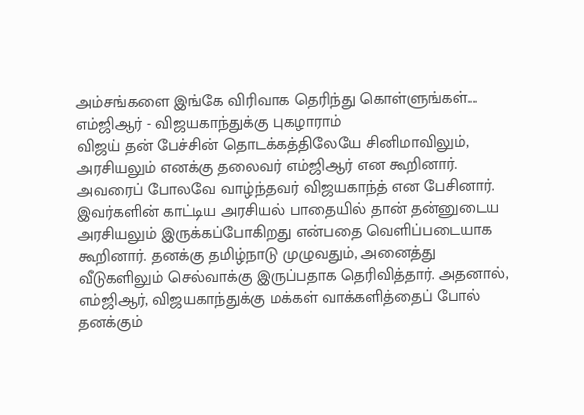அம்சங்களை இங்கே விரிவாக தெரிந்து கொள்ளுங்கள்....
எம்ஜிஆர் - விஜயகாந்துக்கு புகழாராம்
விஜய் தன் பேச்சின் தொடக்கத்திலேயே சினிமாவிலும், அரசியலும் எனக்கு தலைவர் எம்ஜிஆர் என கூறினார். அவரைப் போலவே வாழ்ந்தவர் விஜயகாந்த் என பேசினார். இவர்களின் காட்டிய அரசியல் பாதையில் தான் தன்னுடைய அரசியலும் இருக்கப்போகிறது என்பதை வெளிப்படையாக கூறினார். தனக்கு தமிழ்நாடு முழுவதும், அனைத்து வீடுகளிலும் செல்வாக்கு இருப்பதாக தெரிவித்தார். அதனால், எம்ஜிஆர், விஜயகாந்துக்கு மக்கள் வாக்களித்தைப் போல் தனக்கும்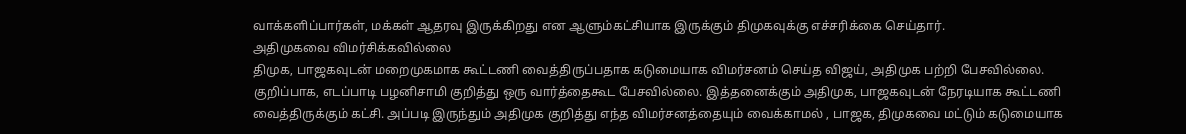வாக்களிப்பார்கள், மக்கள் ஆதரவு இருக்கிறது என ஆளும்கட்சியாக இருக்கும் திமுகவுக்கு எச்சரிக்கை செய்தார்.
அதிமுகவை விமர்சிக்கவில்லை
திமுக, பாஜகவுடன் மறைமுகமாக கூட்டணி வைத்திருப்பதாக கடுமையாக விமர்சனம் செய்த விஜய், அதிமுக பற்றி பேசவில்லை. குறிப்பாக, எடப்பாடி பழனிசாமி குறித்து ஒரு வார்த்தைகூட பேசவில்லை. இத்தனைக்கும் அதிமுக, பாஜகவுடன் நேரடியாக கூட்டணி வைத்திருக்கும் கட்சி. அப்படி இருந்தும் அதிமுக குறித்து எந்த விமர்சனத்தையும் வைக்காமல் , பாஜக, திமுகவை மட்டும் கடுமையாக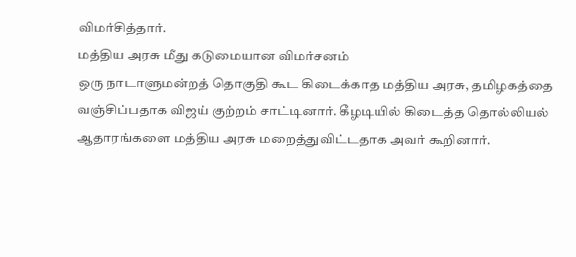விமர்சித்தார்.
மத்திய அரசு மீது கடுமையான விமர்சனம்
ஒரு நாடாளுமன்றத் தொகுதி கூட கிடைக்காத மத்திய அரசு, தமிழகத்தை வஞ்சிப்பதாக விஜய் குற்றம் சாட்டினார். கீழடியில் கிடைத்த தொல்லியல் ஆதாரங்களை மத்திய அரசு மறைத்துவிட்டதாக அவர் கூறினார்.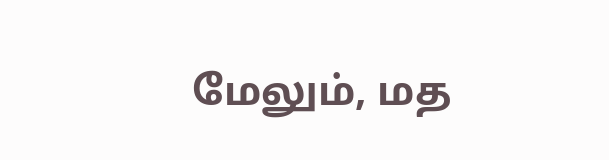மேலும், மத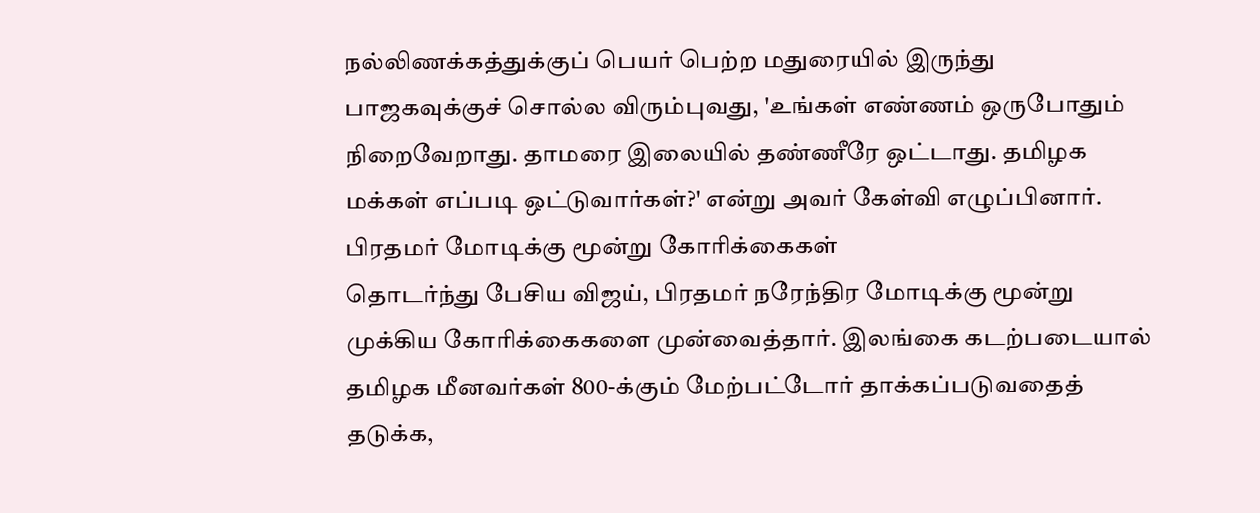நல்லிணக்கத்துக்குப் பெயர் பெற்ற மதுரையில் இருந்து பாஜகவுக்குச் சொல்ல விரும்புவது, 'உங்கள் எண்ணம் ஒருபோதும் நிறைவேறாது. தாமரை இலையில் தண்ணீரே ஒட்டாது. தமிழக மக்கள் எப்படி ஒட்டுவார்கள்?' என்று அவர் கேள்வி எழுப்பினார்.
பிரதமர் மோடிக்கு மூன்று கோரிக்கைகள்
தொடர்ந்து பேசிய விஜய், பிரதமர் நரேந்திர மோடிக்கு மூன்று முக்கிய கோரிக்கைகளை முன்வைத்தார். இலங்கை கடற்படையால் தமிழக மீனவர்கள் 800-க்கும் மேற்பட்டோர் தாக்கப்படுவதைத் தடுக்க,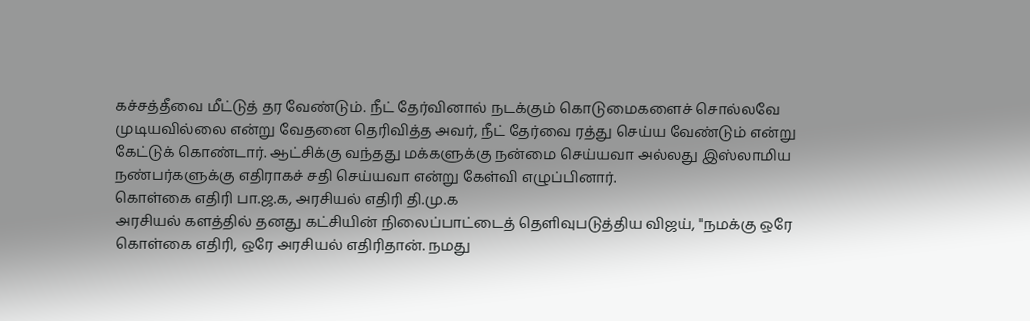கச்சத்தீவை மீட்டுத் தர வேண்டும். நீட் தேர்வினால் நடக்கும் கொடுமைகளைச் சொல்லவே முடியவில்லை என்று வேதனை தெரிவித்த அவர், நீட் தேர்வை ரத்து செய்ய வேண்டும் என்று கேட்டுக் கொண்டார். ஆட்சிக்கு வந்தது மக்களுக்கு நன்மை செய்யவா அல்லது இஸ்லாமிய நண்பர்களுக்கு எதிராகச் சதி செய்யவா என்று கேள்வி எழுப்பினார்.
கொள்கை எதிரி பா.ஜ.க, அரசியல் எதிரி தி.மு.க
அரசியல் களத்தில் தனது கட்சியின் நிலைப்பாட்டைத் தெளிவுபடுத்திய விஜய், "நமக்கு ஒரே கொள்கை எதிரி, ஒரே அரசியல் எதிரிதான். நமது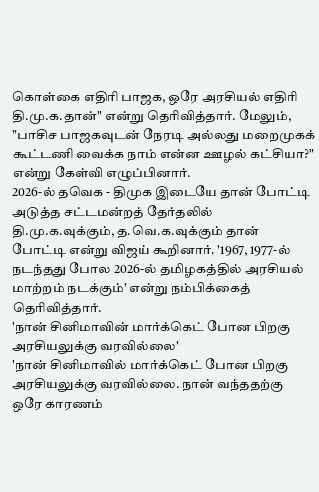கொள்கை எதிரி பாஜக, ஒரே அரசியல் எதிரி தி.மு.க.தான்" என்று தெரிவித்தார். மேலும், "பாசிச பாஜகவுடன் நேரடி அல்லது மறைமுகக் கூட்டணி வைக்க நாம் என்ன ஊழல் கட்சியா?" என்று கேள்வி எழுப்பினார்.
2026-ல் தவெக - திமுக இடையே தான் போட்டி
அடுத்த சட்டமன்றத் தேர்தலில் தி.மு.க.வுக்கும், த.வெ.க.வுக்கும் தான் போட்டி என்று விஜய் கூறினார். '1967, 1977-ல் நடந்தது போல 2026-ல் தமிழகத்தில் அரசியல் மாற்றம் நடக்கும்' என்று நம்பிக்கைத் தெரிவித்தார்.
'நான் சினிமாவின் மார்க்கெட் போன பிறகு அரசியலுக்கு வரவில்லை'
'நான் சினிமாவில் மார்க்கெட் போன பிறகு அரசியலுக்கு வரவில்லை. நான் வந்ததற்கு ஒரே காரணம்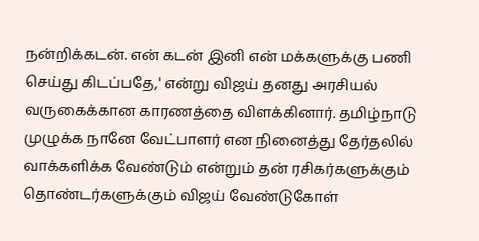நன்றிக்கடன். என் கடன் இனி என் மக்களுக்கு பணி செய்து கிடப்பதே,' என்று விஜய் தனது அரசியல் வருகைக்கான காரணத்தை விளக்கினார். தமிழ்நாடு முழுக்க நானே வேட்பாளர் என நினைத்து தேர்தலில் வாக்களிக்க வேண்டும் என்றும் தன் ரசிகர்களுக்கும் தொண்டர்களுக்கும் விஜய் வேண்டுகோள்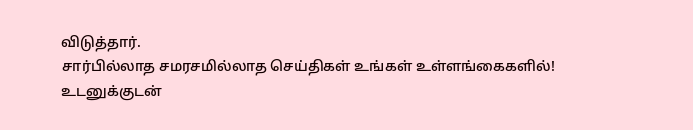விடுத்தார்.
சார்பில்லாத சமரசமில்லாத செய்திகள் உங்கள் உள்ளங்கைகளில்!
உடனுக்குடன்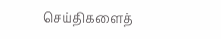செய்திகளைத்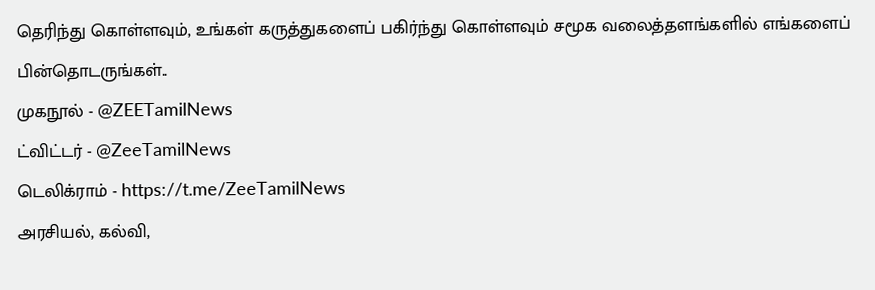தெரிந்து கொள்ளவும், உங்கள் கருத்துகளைப் பகிர்ந்து கொள்ளவும் சமூக வலைத்தளங்களில் எங்களைப் பின்தொடருங்கள்..
முகநூல் - @ZEETamilNews
ட்விட்டர் - @ZeeTamilNews
டெலிக்ராம் - https://t.me/ZeeTamilNews
அரசியல், கல்வி,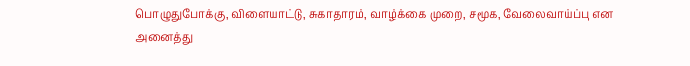பொழுதுபோக்கு, விளையாட்டு, சுகாதாரம், வாழ்க்கை முறை, சமூக, வேலைவாய்ப்பு என அனைத்து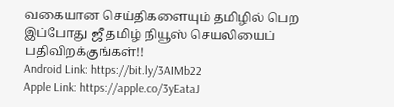வகையான செய்திகளையும் தமிழில் பெற இப்போது ஜீ தமிழ் நியூஸ் செயலியைப் பதிவிறக்குங்கள்!!
Android Link: https://bit.ly/3AIMb22
Apple Link: https://apple.co/3yEataJ